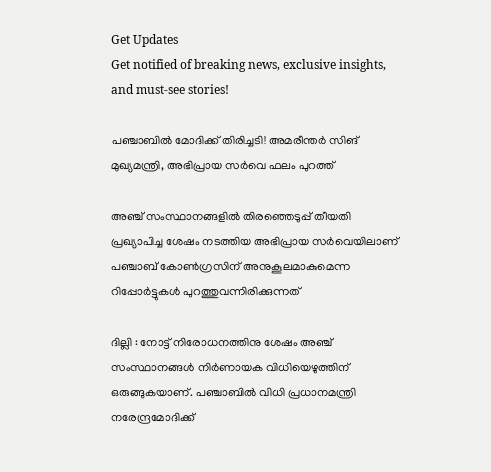Get Updates
Get notified of breaking news, exclusive insights, and must-see stories!

പഞ്ചാബില്‍ മോദിക്ക് തിരിച്ചടി! അമരീന്തര്‍ സിങ് മുഖ്യമന്ത്രി, അഭിപ്രായ സര്‍വെ ഫലം പുറത്ത്

അഞ്ച് സംസ്ഥാനങ്ങളില്‍ തിരഞ്ഞെടുപ്പ് തീയതി പ്രഖ്യാപിച്ച ശേഷം നടത്തിയ അഭിപ്രായ സര്‍വെയിലാണ് പഞ്ചാബ് കോണ്‍ഗ്രസിന് അനുകൂലമാകുമെന്ന റിപ്പോര്‍ട്ടുകള്‍ പുറത്തുവന്നിരിക്കുന്നത്

ദില്ലി : നോട്ട് നിരോധനത്തിനു ശേഷം അഞ്ച് സംസ്ഥാനങ്ങള്‍ നിര്‍ണായക വിധിയെഴുത്തിന് ഒരുങ്ങുകയാണ്. പഞ്ചാബില്‍ വിധി പ്രധാനമന്ത്രി നരേന്ദ്രമോദിക്ക്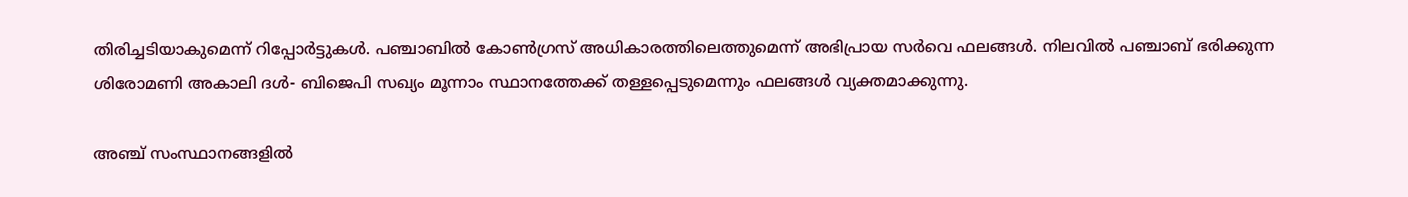തിരിച്ചടിയാകുമെന്ന് റിപ്പോര്‍ട്ടുകള്‍. പഞ്ചാബില്‍ കോണ്‍ഗ്രസ് അധികാരത്തിലെത്തുമെന്ന് അഭിപ്രായ സര്‍വെ ഫലങ്ങള്‍. നിലവില്‍ പഞ്ചാബ് ഭരിക്കുന്ന ശിരോമണി അകാലി ദള്‍- ബിജെപി സഖ്യം മൂന്നാം സ്ഥാനത്തേക്ക് തള്ളപ്പെടുമെന്നും ഫലങ്ങള്‍ വ്യക്തമാക്കുന്നു.

അഞ്ച് സംസ്ഥാനങ്ങളില്‍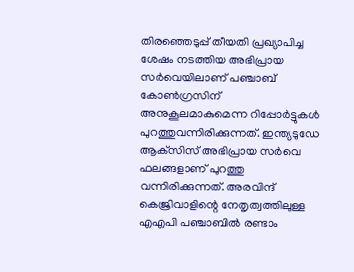തിരഞ്ഞെടുപ്പ് തീയതി പ്രഖ്യാപിച്ച ശേഷം നടത്തിയ അഭിപ്രായ സര്‍വെയിലാണ് പഞ്ചാബ് കോണ്‍ഗ്രസിന് അനുകൂലമാകുമെന്ന റിപ്പോര്‍ട്ടുകള്‍ പുറത്തുവന്നിരിക്കുന്നത്. ഇന്ത്യടുഡേ ആക്‌സിസ് അഭിപ്രായ സര്‍വെ ഫലങ്ങളാണ് പുറത്തു വന്നിരിക്കുന്നത്. അരവിന്ദ് കെജ്രിവാളിന്റെ നേതൃത്വത്തിലുള്ള എഎപി പഞ്ചാബില്‍ രണ്ടാം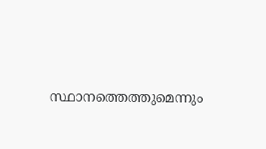സ്ഥാനത്തെത്തുമെന്നും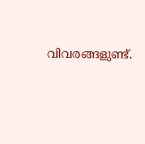വിവരങ്ങളുണ്ട്.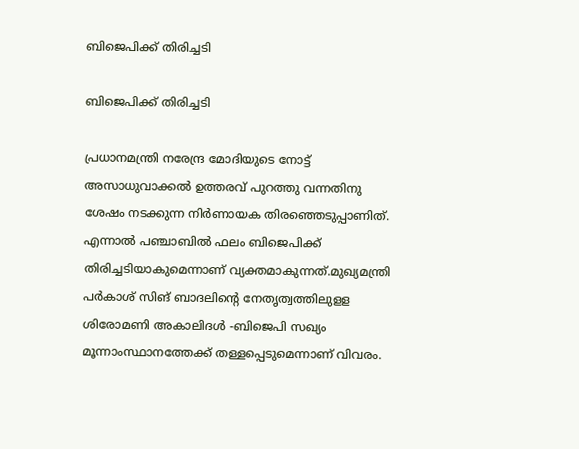ബിജെപിക്ക് തിരിച്ചടി

ബിജെപിക്ക് തിരിച്ചടി

പ്രധാനമന്ത്രി നരേന്ദ്ര മോദിയുടെ നോട്ട് അസാധുവാക്കല്‍ ഉത്തരവ് പുറത്തു വന്നതിനു ശേഷം നടക്കുന്ന നിര്‍ണായക തിരഞ്ഞെടുപ്പാണിത്. എന്നാല്‍ പഞ്ചാബില്‍ ഫലം ബിജെപിക്ക് തിരിച്ചടിയാകുമെന്നാണ് വ്യക്തമാകുന്നത്.മുഖ്യമന്ത്രി പര്‍കാശ് സിങ് ബാദലിന്റെ നേതൃത്വത്തിലുളള ശിരോമണി അകാലിദള്‍ -ബിജെപി സഖ്യം മൂന്നാംസ്ഥാനത്തേക്ക് തള്ളപ്പെടുമെന്നാണ് വിവരം.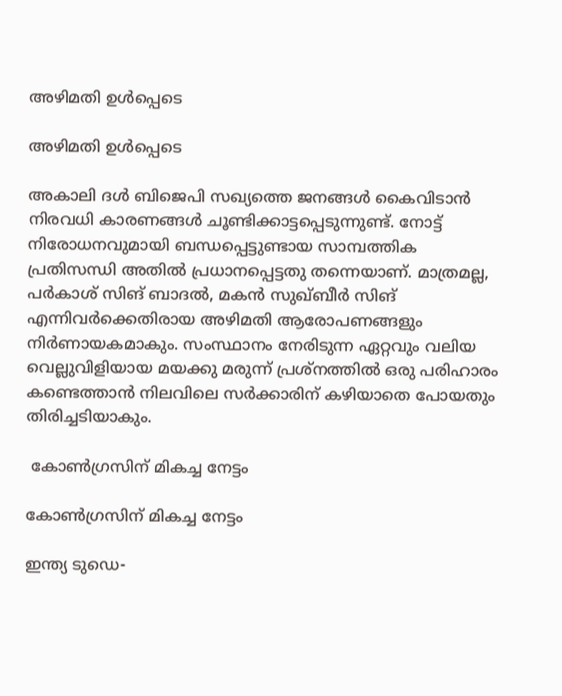അഴിമതി ഉള്‍പ്പെടെ

അഴിമതി ഉള്‍പ്പെടെ

അകാലി ദള്‍ ബിജെപി സഖ്യത്തെ ജനങ്ങള്‍ കൈവിടാന്‍ നിരവധി കാരണങ്ങള്‍ ചൂണ്ടിക്കാട്ടപ്പെടുന്നുണ്ട്. നോട്ട് നിരോധനവുമായി ബന്ധപ്പെട്ടുണ്ടായ സാമ്പത്തിക പ്രതിസന്ധി അതില്‍ പ്രധാനപ്പെട്ടതു തന്നെയാണ്. മാത്രമല്ല, പര്‍കാശ് സിങ് ബാദല്‍, മകന്‍ സുഖ്ബീര്‍ സിങ് എന്നിവര്‍ക്കെതിരായ അഴിമതി ആരോപണങ്ങളും നിര്‍ണായകമാകും. സംസ്ഥാനം നേരിടുന്ന ഏറ്റവും വലിയ വെല്ലുവിളിയായ മയക്കു മരുന്ന് പ്രശ്‌നത്തില്‍ ഒരു പരിഹാരം കണ്ടെത്താന്‍ നിലവിലെ സര്‍ക്കാരിന് കഴിയാതെ പോയതും തിരിച്ചടിയാകും.

 കോണ്‍ഗ്രസിന് മികച്ച നേട്ടം

കോണ്‍ഗ്രസിന് മികച്ച നേട്ടം

ഇന്ത്യ ടുഡെ-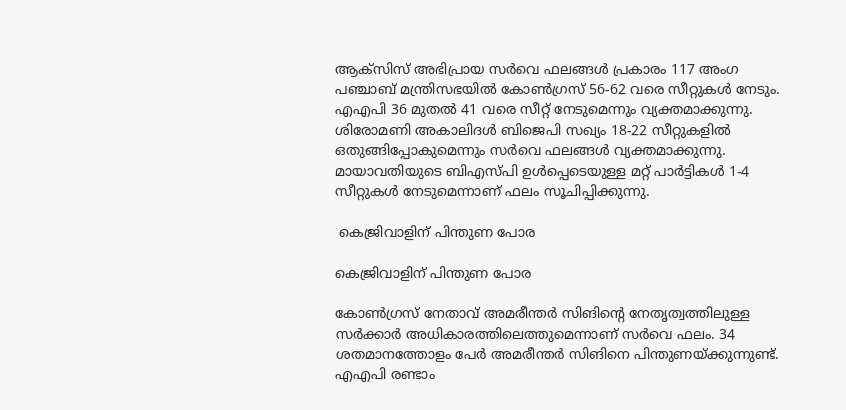ആക്‌സിസ് അഭിപ്രായ സര്‍വെ ഫലങ്ങള്‍ പ്രകാരം 117 അംഗ പഞ്ചാബ് മന്ത്രിസഭയില്‍ കോണ്‍ഗ്രസ് 56-62 വരെ സീറ്റുകള്‍ നേടും. എഎപി 36 മുതല്‍ 41 വരെ സീറ്റ് നേടുമെന്നും വ്യക്തമാക്കുന്നു. ശിരോമണി അകാലിദള്‍ ബിജെപി സഖ്യം 18-22 സീറ്റുകളില്‍ ഒതുങ്ങിപ്പോകുമെന്നും സര്‍വെ ഫലങ്ങള്‍ വ്യക്തമാക്കുന്നു. മായാവതിയുടെ ബിഎസ്പി ഉള്‍പ്പെടെയുള്ള മറ്റ് പാര്‍ട്ടികള്‍ 1-4 സീറ്റുകള്‍ നേടുമെന്നാണ് ഫലം സൂചിപ്പിക്കുന്നു.

 കെജ്രിവാളിന് പിന്തുണ പോര

കെജ്രിവാളിന് പിന്തുണ പോര

കോണ്‍ഗ്രസ് നേതാവ് അമരീന്തര്‍ സിങിന്റെ നേതൃത്വത്തിലുള്ള സര്‍ക്കാര്‍ അധികാരത്തിലെത്തുമെന്നാണ് സര്‍വെ ഫലം. 34 ശതമാനത്തോളം പേര്‍ അമരീന്തര്‍ സിങിനെ പിന്തുണയ്ക്കുന്നുണ്ട്. എഎപി രണ്ടാം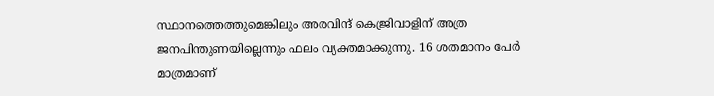സ്ഥാനത്തെത്തുമെങ്കിലും അരവിന്ദ് കെജ്രിവാളിന് അത്ര ജനപിന്തുണയില്ലെന്നും ഫലം വ്യക്തമാക്കുന്നു. 16 ശതമാനം പേര്‍ മാത്രമാണ്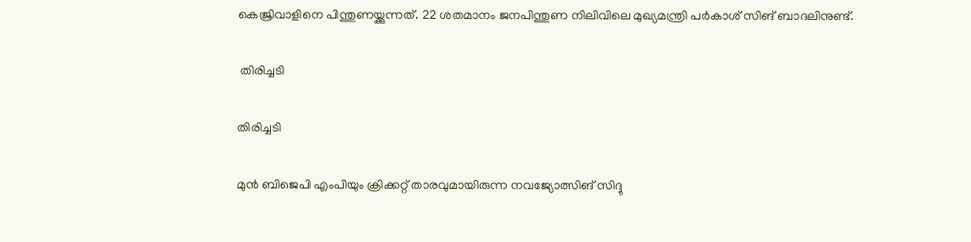കെജ്രിവാളിനെ പിന്തുണയ്ക്കുന്നത്. 22 ശതമാനം ജനപിന്തുണ നിലിവിലെ മുഖ്യമന്ത്രി പര്‍കാശ് സിങ് ബാദലിനുണ്ട്.

 തിരിച്ചടി

തിരിച്ചടി

മുന്‍ ബിജെപി എംപിയും ക്രിക്കറ്റ് താരവുമായിരുന്ന നവജ്യോത്സിങ് സിദ്ദു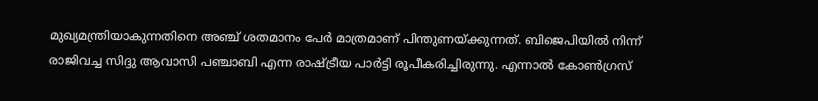മുഖ്യമന്ത്രിയാകുന്നതിനെ അഞ്ച് ശതമാനം പേര്‍ മാത്രമാണ് പിന്തുണയ്ക്കുന്നത്. ബിജെപിയില്‍ നിന്ന് രാജിവച്ച സിദ്ദു ആവാസി പഞ്ചാബി എന്ന രാഷ്ട്രീയ പാര്‍ട്ടി രൂപീകരിച്ചിരുന്നു. എന്നാല്‍ കോണ്‍ഗ്രസ്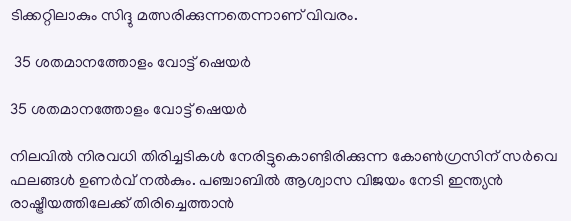ടിക്കറ്റിലാകും സിദ്ദു മത്സരിക്കുന്നതെന്നാണ് വിവരം.

 35 ശതമാനത്തോളം വോട്ട് ഷെയര്‍

35 ശതമാനത്തോളം വോട്ട് ഷെയര്‍

നിലവില്‍ നിരവധി തിരിച്ചടികള്‍ നേരിട്ടുകൊണ്ടിരിക്കുന്ന കോണ്‍ഗ്രസിന് സര്‍വെ ഫലങ്ങള്‍ ഉണര്‍വ് നല്‍കും. പഞ്ചാബില്‍ ആശ്വാസ വിജയം നേടി ഇന്ത്യന്‍ രാഷ്ട്രീയത്തിലേക്ക് തിരിച്ചെത്താന്‍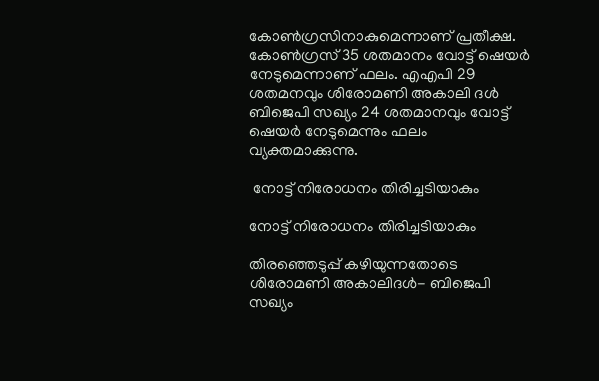കോണ്‍ഗ്രസിനാകുമെന്നാണ് പ്രതീക്ഷ. കോണ്‍ഗ്രസ് 35 ശതമാനം വോട്ട് ഷെയര്‍ നേടുമെന്നാണ് ഫലം. എഎപി 29 ശതമനവും ശിരോമണി അകാലി ദള്‍ ബിജെപി സഖ്യം 24 ശതമാനവും വോട്ട് ഷെയര്‍ നേടുമെന്നും ഫലം വ്യക്തമാക്കുന്നു.

 നോട്ട് നിരോധനം തിരിച്ചടിയാകും

നോട്ട് നിരോധനം തിരിച്ചടിയാകും

തിരഞ്ഞെടുപ്പ് കഴിയുന്നതോടെ ശിരോമണി അകാലിദള്‍- ബിജെപി സഖ്യം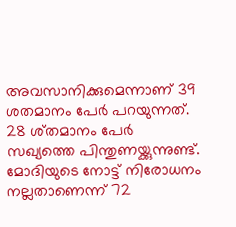അവസാനിക്കുമെന്നാണ് 39 ശതമാനം പേര്‍ പറയുന്നത്. 28 ശ്തമാനം പേര്‍ സഖ്യത്തെ പിന്തുണയ്ക്കുന്നുണ്ട്. മോദിയുടെ നോട്ട് നിരോധനം നല്ലതാണെന്ന് 72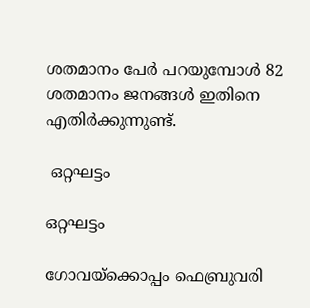ശതമാനം പേര്‍ പറയുമ്പോള്‍ 82 ശതമാനം ജനങ്ങള്‍ ഇതിനെ എതിര്‍ക്കുന്നുണ്ട്.

 ഒറ്റഘട്ടം

ഒറ്റഘട്ടം

ഗോവയ്‌ക്കൊപ്പം ഫെബ്രുവരി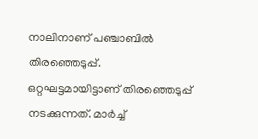നാലിനാണ് പഞ്ചാബില്‍ തിരഞ്ഞെടുപ്പ്. ഒറ്റഘട്ടമായിട്ടാണ് തിരഞ്ഞെടുപ്പ് നടക്കുന്നത്. മാര്‍ച്ച്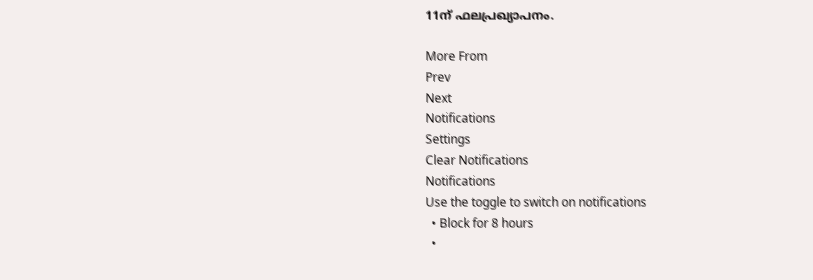11ന് ഫലപ്രഖ്യാപനം.

More From
Prev
Next
Notifications
Settings
Clear Notifications
Notifications
Use the toggle to switch on notifications
  • Block for 8 hours
  •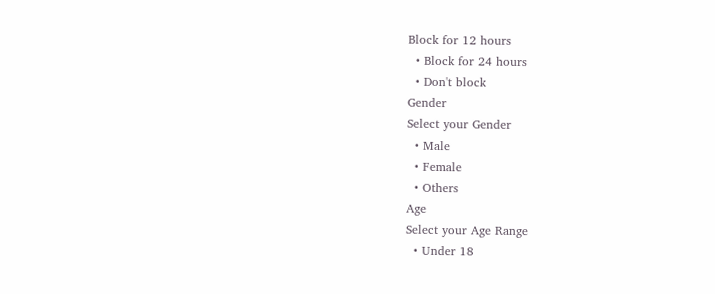Block for 12 hours
  • Block for 24 hours
  • Don't block
Gender
Select your Gender
  • Male
  • Female
  • Others
Age
Select your Age Range
  • Under 18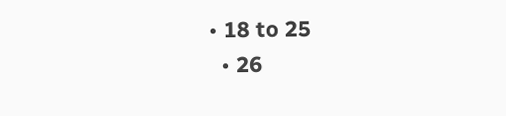• 18 to 25
  • 26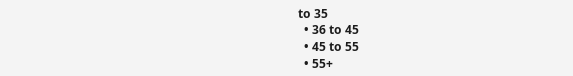to 35
  • 36 to 45
  • 45 to 55
  • 55+